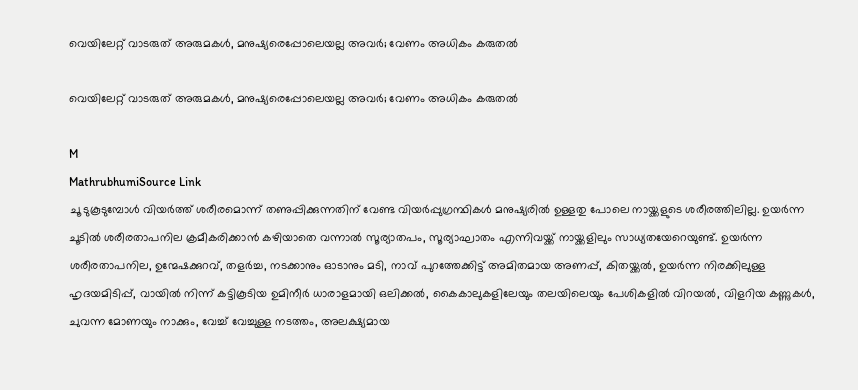വെയിലേറ്റ് വാടരുത് അരുമകൾ, മനുഷ്യരെപ്പോലെയല്ല അവർ; വേണം അധികം കരുതൽ

വെയിലേറ്റ് വാടരുത് അരുമകൾ, മനുഷ്യരെപ്പോലെയല്ല അവർ; വേണം അധികം കരുതൽ

M
MathrubhumiSource Link
ചൂ ടുകൂടുമ്പോൾ വിയർത്ത് ശരീരമൊന്ന് തണുപ്പിക്കുന്നതിന് വേണ്ട വിയർപ്പുഗ്രന്ഥികൾ മനുഷ്യരിൽ ഉള്ളതു പോലെ നായ്ക്കളുടെ ശരീരത്തിലില്ല. ഉയർന്ന ചൂടിൽ ശരീരതാപനില ക്രമീകരിക്കാൻ കഴിയാതെ വന്നാൽ സൂര്യാതപം, സൂര്യാഘാതം എന്നിവയ്ക്ക് നായ്ക്കളിലും സാധ്യതയേറെയുണ്ട്. ഉയർന്ന ശരീരതാപനില, ഉന്മേഷക്കുറവ്, തളർച്ച, നടക്കാനും ഓടാനും മടി, നാവ് പുറത്തേക്കിട്ട് അമിതമായ അണപ്പ്, കിതയ്ക്കൽ, ഉയർന്ന നിരക്കിലുള്ള ഹൃദയമിടിപ്പ്, വായിൽ നിന്ന് കട്ടികൂടിയ ഉമിനീർ ധാരാളമായി ഒലിക്കൽ, കൈകാലുകളിലേയും തലയിലെയും പേശികളിൽ വിറയൽ, വിളറിയ കണ്ണുകൾ, ചുവന്ന മോണയും നാക്കും, വേച്ച് വേച്ചുള്ള നടത്തം, അലക്ഷ്യമായ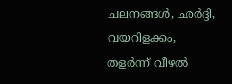ചലനങ്ങൾ, ഛർദ്ദി, വയറിളക്കം, തളർന്ന് വീഴൽ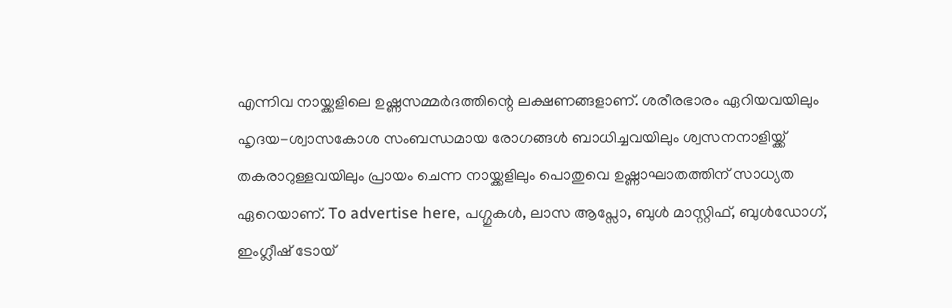എന്നിവ നായ്ക്കളിലെ ഉഷ്ണസമ്മർദത്തിന്റെ ലക്ഷണങ്ങളാണ്. ശരീരഭാരം ഏറിയവയിലും ഹൃദയ-ശ്വാസകോശ സംബന്ധമായ രോഗങ്ങൾ ബാധിച്ചവയിലും ശ്വസനനാളിയ്ക്ക് തകരാറുള്ളവയിലും പ്രായം ചെന്ന നായ്ക്കളിലും പൊതുവെ ഉഷ്ണാഘാതത്തിന് സാധ്യത ഏറെയാണ്. To advertise here, പഗ്ഗുകൾ, ലാസ ആപ്സോ, ബുൾ മാസ്റ്റിഫ്, ബുൾഡോഗ്, ഇംഗ്ലീഷ് ടോയ്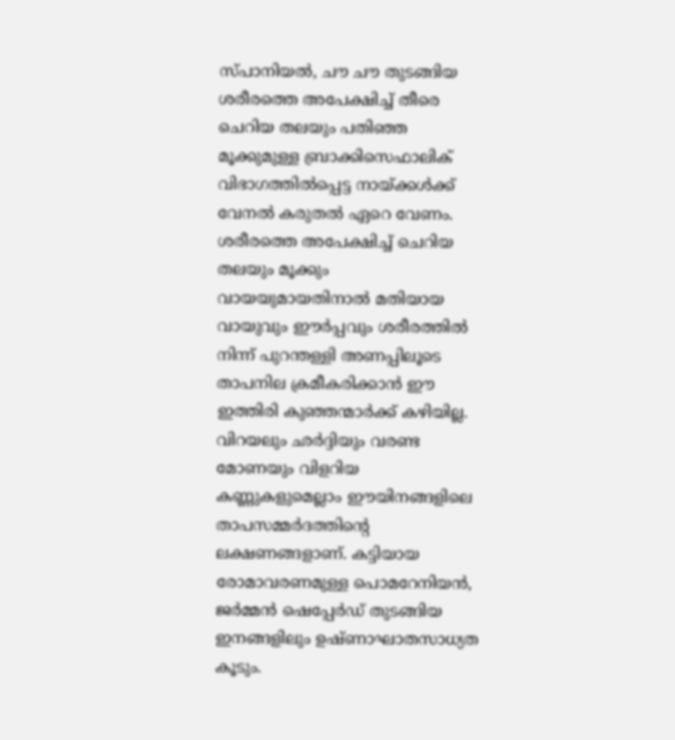സ്പാനിയൽ, ചൗ ചൗ തുടങ്ങിയ ശരീരത്തെ അപേക്ഷിച്ച് തീരെ ചെറിയ തലയും പതിഞ്ഞ മൂക്കുമുള്ള ബ്രാക്കിസെഫാലിക് വിഭാഗത്തിൽപ്പെട്ട നായ്ക്കൾക്ക് വേനൽ കരുതൽ ഏറെ വേണം. ശരീരത്തെ അപേക്ഷിച്ച് ചെറിയ തലയും മൂക്കും വായയുമായതിനാൽ മതിയായ വായുവും ഈർപ്പവും ശരീരത്തിൽ നിന്ന് പുറന്തള്ളി അണപ്പിലൂടെ താപനില ക്രമീകരിക്കാൻ ഈ ഇത്തിരി കുഞ്ഞന്മാർക്ക് കഴിയില്ല. വിറയലും ഛർദ്ദിയും വരണ്ട മോണയും വിളറിയ കണ്ണുകളുമെല്ലാം ഈയിനങ്ങളിലെ താപസമ്മർദത്തിന്റെ ലക്ഷണങ്ങളാണ്. കട്ടിയായ രോമാവരണമുള്ള പൊമറേനിയൻ, ജർമ്മൻ ഷെപ്പേർഡ് തുടങ്ങിയ ഇനങ്ങളിലും ഉഷ്ണാഘാതസാധ്യത കൂടും.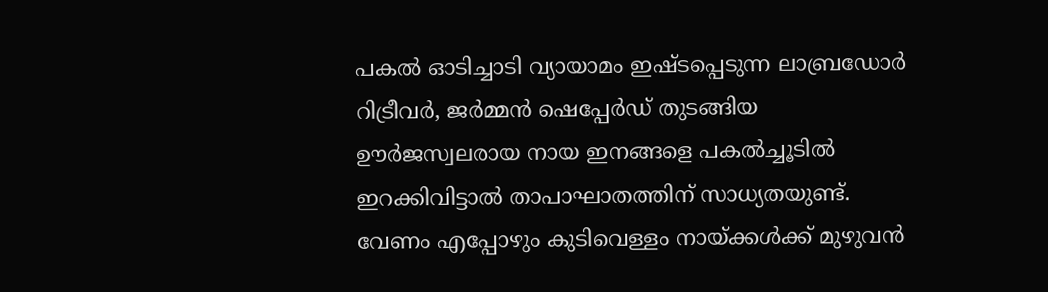പകൽ ഓടിച്ചാടി വ്യായാമം ഇഷ്ടപ്പെടുന്ന ലാബ്രഡോർ റിട്രീവർ, ജർമ്മൻ ഷെപ്പേർഡ് തുടങ്ങിയ ഊർജസ്വലരായ നായ ഇനങ്ങളെ പകൽച്ചൂടിൽ ഇറക്കിവിട്ടാൽ താപാഘാതത്തിന് സാധ്യതയുണ്ട്. വേണം എപ്പോഴും കുടിവെള്ളം നായ്ക്കൾക്ക് മുഴുവൻ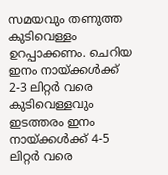സമയവും തണുത്ത കുടിവെള്ളം ഉറപ്പാക്കണം. ചെറിയ ഇനം നായ്ക്കൾക്ക് 2-3 ലിറ്റർ വരെ കുടിവെള്ളവും ഇടത്തരം ഇനം നായ്ക്കൾക്ക് 4-5 ലിറ്റർ വരെ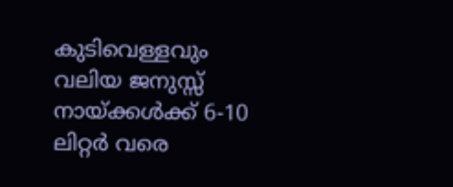കുടിവെള്ളവും വലിയ ജനുസ്സ് നായ്ക്കൾക്ക് 6-10 ലിറ്റർ വരെ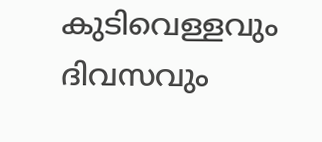കുടിവെള്ളവും ദിവസവും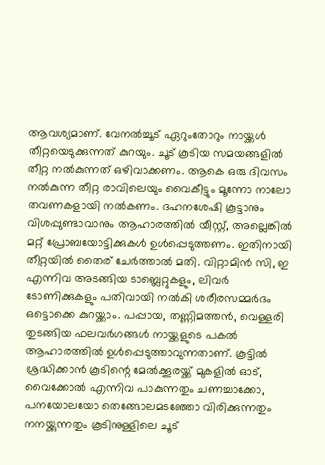ആവശ്യമാണ്. വേനൽച്ചൂട് ഏറുംതോറും നായ്ക്കൾ തീറ്റയെടുക്കുന്നത് കുറയും. ചൂട് കൂടിയ സമയങ്ങളിൽ തീറ്റ നൽകുന്നത് ഒഴിവാക്കണം. ആകെ ഒരു ദിവസം നൽകുന്ന തീറ്റ രാവിലെയും വൈകീട്ടും മൂന്നോ നാലോ തവണകളായി നൽകണം. ദഹനശേഷി കൂട്ടാനും വിശപ്പുണ്ടാവാനും ആഹാരത്തിൽ യീസ്റ്റ്, അല്ലെങ്കിൽ മറ്റ് പ്രോബയോട്ടിക്കുകൾ ഉൾപ്പെടുത്തണം. ഇതിനായി തീറ്റയിൽ തൈര് ചേർത്താൽ മതി. വിറ്റാമിൻ സി, ഇ എന്നിവ അടങ്ങിയ ടാബ്ലെറ്റുകളും, ലിവർ ടോണിക്കുകളും പതിവായി നൽകി ശരീരസമ്മർദം ഒട്ടൊക്കെ കുറയ്ക്കാം. പപ്പായ, തണ്ണിമത്തൻ, വെള്ളരി തുടങ്ങിയ ഫലവർഗങ്ങൾ നായ്ക്കളുടെ പകൽ ആഹാരത്തിൽ ഉൾപ്പെടുത്താവുന്നതാണ്. കൂട്ടിൽ ശ്രദ്ധിക്കാൻ കൂടിന്റെ മേൽക്കൂരയ്ക്ക് മുകളിൽ ഓട്, വൈക്കോൽ എന്നിവ പാകുന്നതും ചണച്ചാക്കോ, പനയോലയോ തെങ്ങോലമടഞ്ഞോ വിരിക്കുന്നതും നനയ്ക്കുന്നതും കൂടിനുള്ളിലെ ചൂട്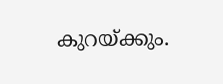കുറയ്ക്കും.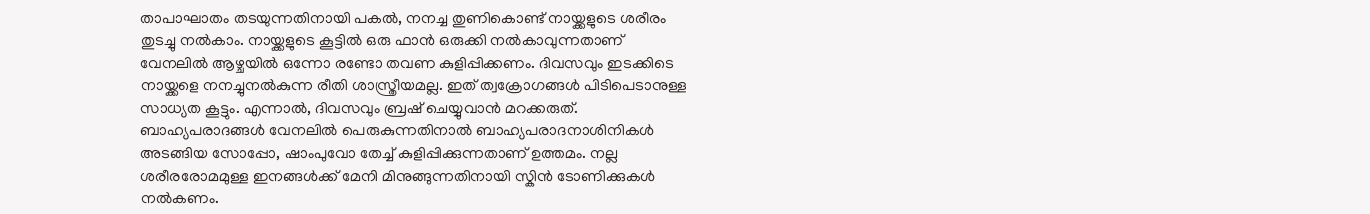താപാഘാതം തടയുന്നതിനായി പകൽ, നനച്ച തുണികൊണ്ട് നായ്ക്കളുടെ ശരീരം തുടച്ചു നൽകാം. നായ്ക്കളുടെ കൂട്ടിൽ ഒരു ഫാൻ ഒരുക്കി നൽകാവുന്നതാണ് വേനലിൽ ആഴ്ചയിൽ ഒന്നോ രണ്ടോ തവണ കുളിപ്പിക്കണം. ദിവസവും ഇടക്കിടെ നായ്ക്കളെ നനച്ചുനൽകുന്ന രീതി ശാസ്ത്രീയമല്ല. ഇത് ത്വക്രോഗങ്ങൾ പിടിപെടാനുള്ള സാധ്യത കൂട്ടും. എന്നാൽ, ദിവസവും ബ്രഷ് ചെയ്യുവാൻ മറക്കരുത്. ബാഹ്യപരാദങ്ങൾ വേനലിൽ പെരുകുന്നതിനാൽ ബാഹ്യപരാദനാശിനികൾ അടങ്ങിയ സോപ്പോ, ഷാംപുവോ തേച്ച് കുളിപ്പിക്കുന്നതാണ് ഉത്തമം. നല്ല ശരീരരോമമുള്ള ഇനങ്ങൾക്ക് മേനി മിനുങ്ങുന്നതിനായി സ്കിൻ ടോണിക്കുകൾ നൽകണം.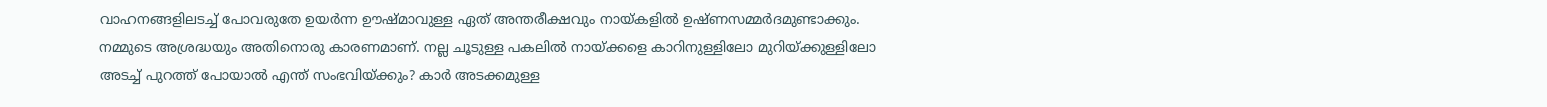വാഹനങ്ങളിലടച്ച് പോവരുതേ ഉയർന്ന ഊഷ്മാവുള്ള ഏത് അന്തരീക്ഷവും നായ്കളിൽ ഉഷ്ണസമ്മർദമുണ്ടാക്കും. നമ്മുടെ അശ്രദ്ധയും അതിനൊരു കാരണമാണ്. നല്ല ചൂടുള്ള പകലിൽ നായ്ക്കളെ കാറിനുള്ളിലോ മുറിയ്ക്കുള്ളിലോ അടച്ച് പുറത്ത് പോയാൽ എന്ത് സംഭവിയ്ക്കും? കാർ അടക്കമുള്ള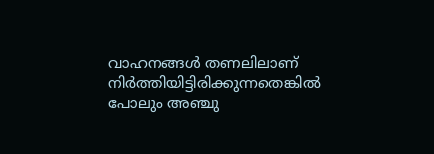വാഹനങ്ങൾ തണലിലാണ് നിർത്തിയിട്ടിരിക്കുന്നതെങ്കിൽ പോലും അഞ്ചു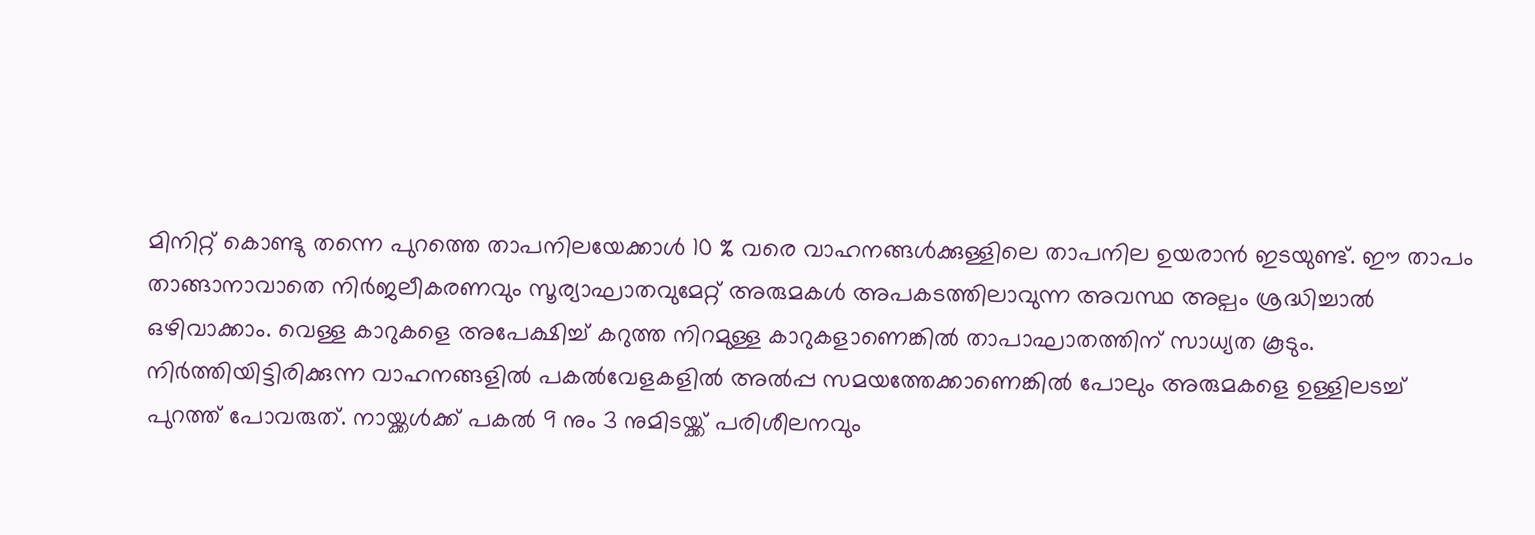മിനിറ്റ് കൊണ്ടു തന്നെ പുറത്തെ താപനിലയേക്കാൾ 10 % വരെ വാഹനങ്ങൾക്കുള്ളിലെ താപനില ഉയരാൻ ഇടയുണ്ട്. ഈ താപം താങ്ങാനാവാതെ നിർജലീകരണവും സൂര്യാഘാതവുമേറ്റ് അരുമകൾ അപകടത്തിലാവുന്ന അവസ്ഥ അല്പം ശ്രദ്ധിച്ചാൽ ഒഴിവാക്കാം. വെള്ള കാറുകളെ അപേക്ഷിച്ച് കറുത്ത നിറമുള്ള കാറുകളാണെങ്കിൽ താപാഘാതത്തിന് സാധ്യത കൂടും. നിർത്തിയിട്ടിരിക്കുന്ന വാഹനങ്ങളിൽ പകൽവേളകളിൽ അൽപ്പ സമയത്തേക്കാണെങ്കിൽ പോലും അരുമകളെ ഉള്ളിലടച്ച് പുറത്ത് പോവരുത്. നായ്ക്കൾക്ക് പകൽ 9 നും 3 നുമിടയ്ക്ക് പരിശീലനവും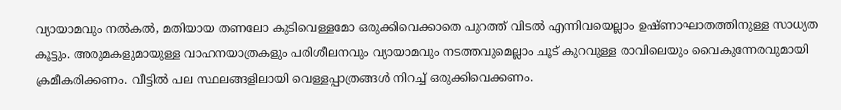വ്യായാമവും നൽകൽ, മതിയായ തണലോ കുടിവെള്ളമോ ഒരുക്കിവെക്കാതെ പുറത്ത് വിടൽ എന്നിവയെല്ലാം ഉഷ്ണാഘാതത്തിനുള്ള സാധ്യത കൂട്ടും. അരുമകളുമായുള്ള വാഹനയാത്രകളും പരിശീലനവും വ്യായാമവും നടത്തവുമെല്ലാം ചൂട് കുറവുള്ള രാവിലെയും വൈകുന്നേരവുമായി ക്രമീകരിക്കണം. വീട്ടിൽ പല സ്ഥലങ്ങളിലായി വെള്ളപ്പാത്രങ്ങൾ നിറച്ച് ഒരുക്കിവെക്കണം.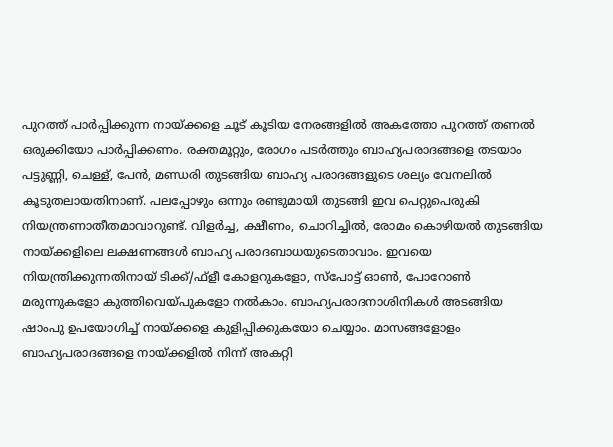പുറത്ത് പാർപ്പിക്കുന്ന നായ്ക്കളെ ചൂട് കൂടിയ നേരങ്ങളിൽ അകത്തോ പുറത്ത് തണൽ ഒരുക്കിയോ പാർപ്പിക്കണം. രക്തമൂറ്റും, രോഗം പടർത്തും ബാഹ്യപരാദങ്ങളെ തടയാം പട്ടുണ്ണി, ചെള്ള്, പേൻ, മണ്ഡരി തുടങ്ങിയ ബാഹ്യ പരാദങ്ങളുടെ ശല്യം വേനലിൽ കൂടുതലായതിനാണ്. പലപ്പോഴും ഒന്നും രണ്ടുമായി തുടങ്ങി ഇവ പെറ്റുപെരുകി നിയന്ത്രണാതീതമാവാറുണ്ട്. വിളർച്ച, ക്ഷീണം, ചൊറിച്ചിൽ, രോമം കൊഴിയൽ തുടങ്ങിയ നായ്ക്കളിലെ ലക്ഷണങ്ങൾ ബാഹ്യ പരാദബാധയുടെതാവാം. ഇവയെ നിയന്ത്രിക്കുന്നതിനായ് ടിക്ക്/ഫ്ളീ കോളറുകളോ, സ്പോട്ട് ഓൺ, പോറോൺ മരുന്നുകളോ കുത്തിവെയ്പുകളോ നൽകാം. ബാഹ്യപരാദനാശിനികൾ അടങ്ങിയ ഷാംപു ഉപയോഗിച്ച് നായ്ക്കളെ കുളിപ്പിക്കുകയോ ചെയ്യാം. മാസങ്ങളോളം ബാഹ്യപരാദങ്ങളെ നായ്ക്കളിൽ നിന്ന് അകറ്റി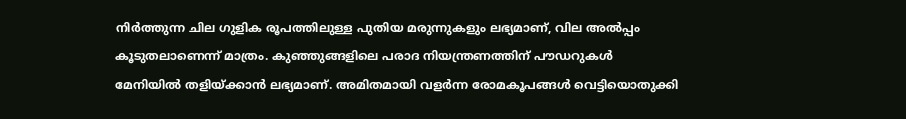നിർത്തുന്ന ചില ഗുളിക രൂപത്തിലുള്ള പുതിയ മരുന്നുകളും ലഭ്യമാണ്, വില അൽപ്പം കൂടുതലാണെന്ന് മാത്രം. കുഞ്ഞുങ്ങളിലെ പരാദ നിയന്ത്രണത്തിന് പൗഡറുകൾ മേനിയിൽ തളിയ്ക്കാൻ ലഭ്യമാണ്. അമിതമായി വളർന്ന രോമകൂപങ്ങൾ വെട്ടിയൊതുക്കി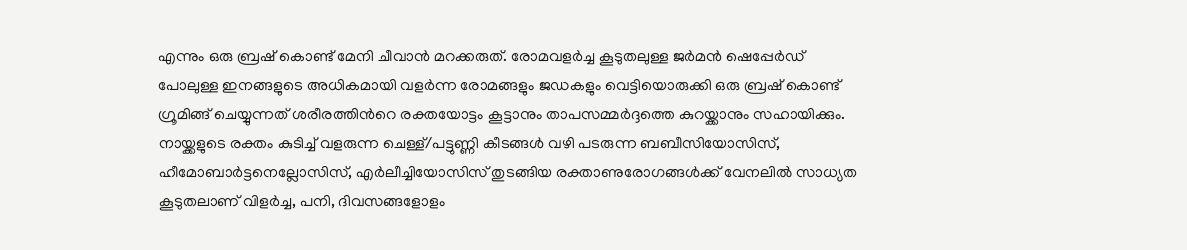എന്നും ഒരു ബ്രഷ് കൊണ്ട് മേനി ചീവാൻ മറക്കരുത്. രോമവളർച്ച കൂടുതലുള്ള ജർമൻ ഷെപ്പേർഡ് പോലുള്ള ഇനങ്ങളുടെ അധികമായി വളർന്ന രോമങ്ങളും ജഡകളും വെട്ടിയൊരുക്കി ഒരു ബ്രഷ് കൊണ്ട് ഗ്രൂമിങ്ങ് ചെയ്യുന്നത് ശരീരത്തിന്‍റെ രക്തയോട്ടം കൂട്ടാനും താപസമ്മർദ്ദത്തെ കുറയ്ക്കാനും സഹായിക്കും. നായ്ക്കളുടെ രക്തം കുടിച്ച് വളരുന്ന ചെള്ള്/പട്ടുണ്ണി കീടങ്ങൾ വഴി പടരുന്ന ബബീസിയോസിസ്, ഹീമോബാർട്ടനെല്ലോസിസ്, എർലീച്ചിയോസിസ് തുടങ്ങിയ രക്താണുരോഗങ്ങൾക്ക് വേനലിൽ സാധ്യത കൂടുതലാണ് വിളർച്ച, പനി, ദിവസങ്ങളോളം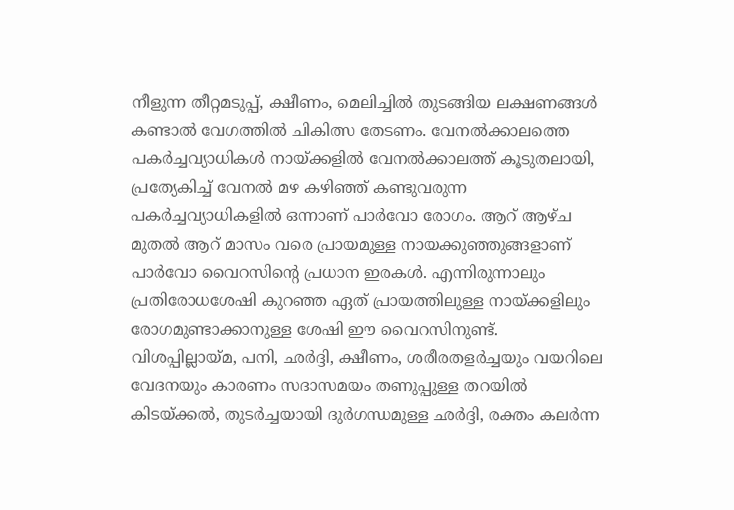നീളുന്ന തീറ്റമടുപ്പ്, ക്ഷീണം, മെലിച്ചിൽ തുടങ്ങിയ ലക്ഷണങ്ങൾ കണ്ടാൽ വേഗത്തിൽ ചികിത്സ തേടണം. വേനൽക്കാലത്തെ പകർച്ചവ്യാധികൾ നായ്ക്കളിൽ വേനൽക്കാലത്ത് കൂടുതലായി, പ്രത്യേകിച്ച് വേനൽ മഴ കഴിഞ്ഞ് കണ്ടുവരുന്ന പകർച്ചവ്യാധികളിൽ ഒന്നാണ് പാർവോ രോഗം. ആറ് ആഴ്ച മുതൽ ആറ് മാസം വരെ പ്രായമുള്ള നായക്കുഞ്ഞുങ്ങളാണ് പാർവോ വൈറസിന്റെ പ്രധാന ഇരകൾ. എന്നിരുന്നാലും പ്രതിരോധശേഷി കുറഞ്ഞ ഏത് പ്രായത്തിലുള്ള നായ്ക്കളിലും രോഗമുണ്ടാക്കാനുള്ള ശേഷി ഈ വൈറസിനുണ്ട്. വിശപ്പില്ലായ്മ, പനി, ഛർദ്ദി, ക്ഷീണം, ശരീരതളർച്ചയും വയറിലെ വേദനയും കാരണം സദാസമയം തണുപ്പുള്ള തറയിൽ കിടയ്ക്കൽ, തുടർച്ചയായി ദുർഗന്ധമുള്ള ഛർദ്ദി, രക്തം കലർന്ന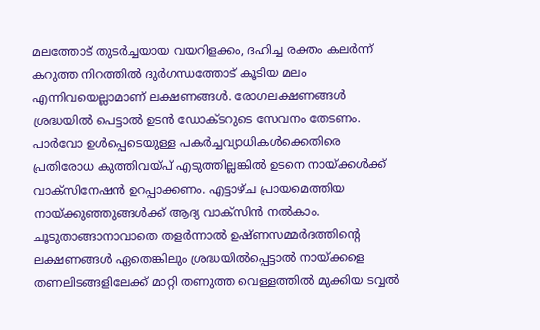മലത്തോട് തുടർച്ചയായ വയറിളക്കം, ദഹിച്ച രക്തം കലർന്ന് കറുത്ത നിറത്തിൽ ദുർഗന്ധത്തോട് കൂടിയ മലം എന്നിവയെല്ലാമാണ് ലക്ഷണങ്ങൾ. രോഗലക്ഷണങ്ങൾ ശ്രദ്ധയിൽ പെട്ടാൽ ഉടൻ ഡോക്ടറുടെ സേവനം തേടണം. പാർവോ ഉൾപ്പെടെയുള്ള പകർച്ചവ്യാധികൾക്കെതിരെ പ്രതിരോധ കുത്തിവയ്പ് എടുത്തില്ലങ്കിൽ ഉടനെ നായ്ക്കൾക്ക് വാക്സിനേഷൻ ഉറപ്പാക്കണം. എട്ടാഴ്ച പ്രായമെത്തിയ നായ്ക്കുഞ്ഞുങ്ങൾക്ക് ആദ്യ വാക്സിൻ നൽകാം. ചൂടുതാങ്ങാനാവാതെ തളർന്നാൽ ഉഷ്ണസമ്മർദത്തിന്‍റെ ലക്ഷണങ്ങൾ ഏതെങ്കിലും ശ്രദ്ധയിൽപ്പെട്ടാൽ നായ്ക്കളെ തണലിടങ്ങളിലേക്ക് മാറ്റി തണുത്ത വെള്ളത്തിൽ മുക്കിയ ടവ്വൽ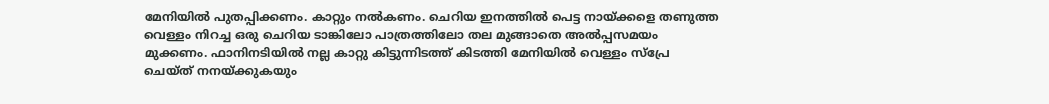മേനിയിൽ പുതപ്പിക്കണം. കാറ്റും നൽകണം. ചെറിയ ഇനത്തിൽ പെട്ട നായ്ക്കളെ തണുത്ത വെള്ളം നിറച്ച ഒരു ചെറിയ ടാങ്കിലോ പാത്രത്തിലോ തല മുങ്ങാതെ അൽപ്പസമയം മുക്കണം. ഫാനിനടിയിൽ നല്ല കാറ്റു കിട്ടുന്നിടത്ത് കിടത്തി മേനിയിൽ വെള്ളം സ്പ്രേ ചെയ്ത് നനയ്ക്കുകയും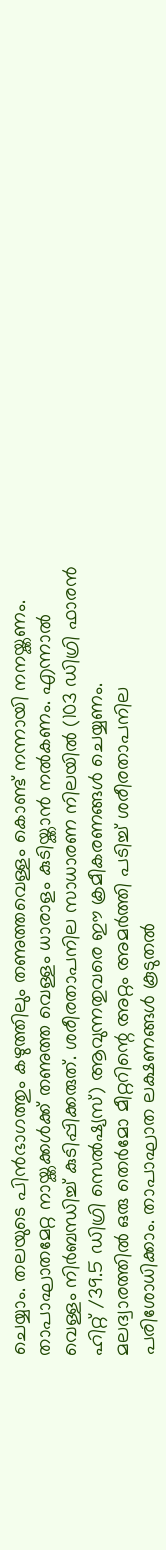ചെയ്യാം. തലയുടെ പിൻഭാഗത്തും കഴുത്തിലും തണുത്തവെള്ളം കൊണ്ട് നന്നായി നനയ്ക്കണം. താപാഘാതമേറ്റ നായ്ക്കക്കൾക്ക് തണുത്ത വെള്ളം ധാരാളം കുടിയ്ക്കാൻ നൽകണം. എന്നാൽ വെള്ളം നിർബന്ധിച്ച് കുടിപ്പിക്കരുത്. ശരീരതാപനില സാധാരണ നിലയിൽ (103 ഡിഗ്രി ഫാരൻ ഹിറ്റ് /39.5 ഡിഗ്രി സെൽഷ്യസ്) ആവുന്നതുവരെ ഈ ക്രമീകരണങ്ങൾ ചെയ്യണം. മലദ്വാരത്തിൽ ഒരു തെർമോ മീറ്ററിന്റെ അറ്റം അമർത്തി പടിച്ച് ശരീരതാപനില പരിശോധിക്കാം. താപാഘാത ലക്ഷണങ്ങൾ കൂടുതൽ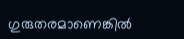ഗുരുതരമാണെങ്കിൽ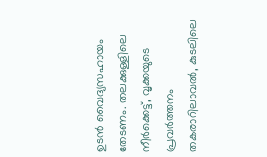ഉടൻ വൈദ്യസഹായം തേടണം. തലക്കുള്ളിലെ നീർക്കെട്ട്, വൃക്കയുടെ പ്രവർത്തനം തകരാറിലാവൽ, കുടലിലെ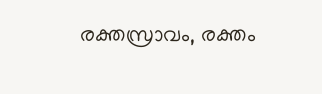രക്തസ്രാവം, രക്തം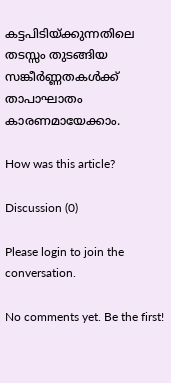കട്ടപിടിയ്ക്കുന്നതിലെ തടസ്സം തുടങ്ങിയ സങ്കീർണ്ണതകൾക്ക് താപാഘാതം കാരണമായേക്കാം.

How was this article?

Discussion (0)

Please login to join the conversation.

No comments yet. Be the first!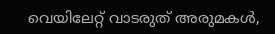വെയിലേറ്റ് വാടരുത് അരുമകൾ,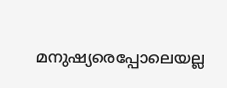മനുഷ്യരെപ്പോലെയല്ല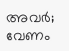അവർ; വേണം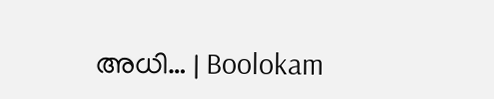അധി… | Boolokam